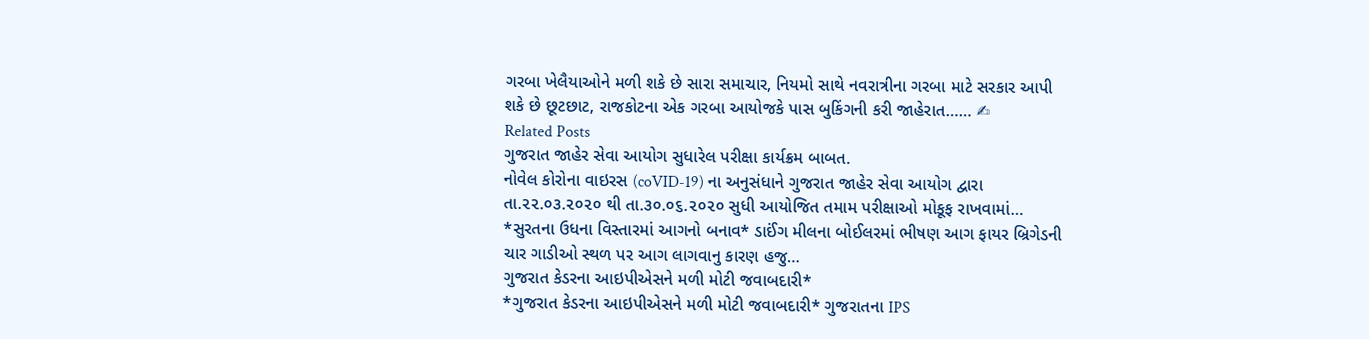ગરબા ખેલૈયાઓને મળી શકે છે સારા સમાચાર, નિયમો સાથે નવરાત્રીના ગરબા માટે સરકાર આપી શકે છે છૂટછાટ, રાજકોટના એક ગરબા આયોજકે પાસ બુકિંગની કરી જાહેરાત…… ✍
Related Posts
ગુજરાત જાહેર સેવા આયોગ સુધારેલ પરીક્ષા કાર્યક્રમ બાબત.
નોવેલ કોરોના વાઇરસ (coVID-19) ના અનુસંધાને ગુજરાત જાહેર સેવા આયોગ દ્વારા તા.૨૨.૦૩.૨૦૨૦ થી તા.૩૦.૦૬.૨૦૨૦ સુધી આયોજિત તમામ પરીક્ષાઓ મોકૂફ રાખવામાં…
*સુરતના ઉધના વિસ્તારમાં આગનો બનાવ* ડાઈંગ મીલના બોઈલરમાં ભીષણ આગ ફાયર બ્રિગેડની ચાર ગાડીઓ સ્થળ પર આગ લાગવાનુ કારણ હજુ…
ગુજરાત કેડરના આઇપીએસને મળી મોટી જવાબદારી*
*ગુજરાત કેડરના આઇપીએસને મળી મોટી જવાબદારી* ગુજરાતના IPS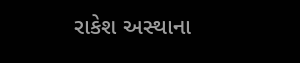રાકેશ અસ્થાના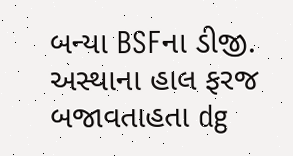બન્યા BSFના ડીજી. અસ્થાના હાલ ફરજ બજાવતાહતા dg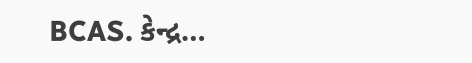BCAS. કેન્દ્ર…